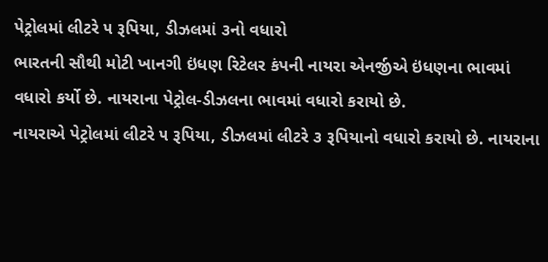પેટ્રોલમાં લીટરે ૫ રૂપિયા, ડીઝલમાં ૩નો વધારો
ભારતની સૌથી મોટી ખાનગી ઇંધણ રિટેલર કંપની નાયરા એનર્જીએ ઇંધણના ભાવમાં વધારો કર્યો છે. નાયરાના પેટ્રોલ-ડીઝલના ભાવમાં વધારો કરાયો છે.
નાયરાએ પેટ્રોલમાં લીટરે ૫ રૂપિયા, ડીઝલમાં લીટરે ૩ રૂપિયાનો વધારો કરાયો છે. નાયરાના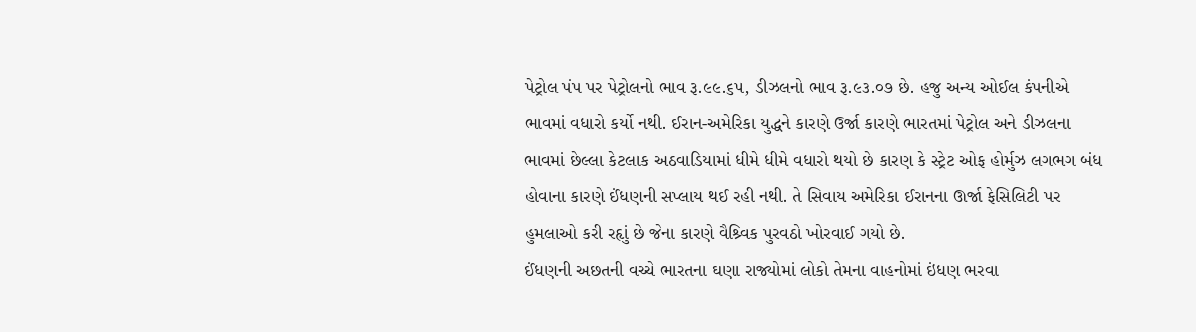પેટ્રોલ પંપ પર પેટ્રોલનો ભાવ રૂ.૯૯.૬૫, ડીઝલનો ભાવ રૂ.૯૩.૦૭ છે. હજુ અન્ય ઓઈલ કંપનીએ ભાવમાં વધારો કર્યો નથી. ઈરાન-અમેરિકા યુદ્ધને કારણે ઉર્જા કારણે ભારતમાં પેટ્રોલ અને ડીઝલના ભાવમાં છેલ્લા કેટલાક અઠવાડિયામાં ધીમે ધીમે વધારો થયો છે કારણ કે સ્ટ્રેટ ઓફ હોર્મુઝ લગભગ બંધ હોવાના કારણે ઈંધણની સપ્લાય થઈ રહી નથી. તે સિવાય અમેરિકા ઈરાનના ઊર્જા ફેસિલિટી પર હુમલાઓ કરી રહૃાું છે જેના કારણે વૈશ્ર્વિક પુરવઠો ખોરવાઈ ગયો છે.
ઈંધણની અછતની વચ્ચે ભારતના ઘણા રાજ્યોમાં લોકો તેમના વાહનોમાં ઇંધણ ભરવા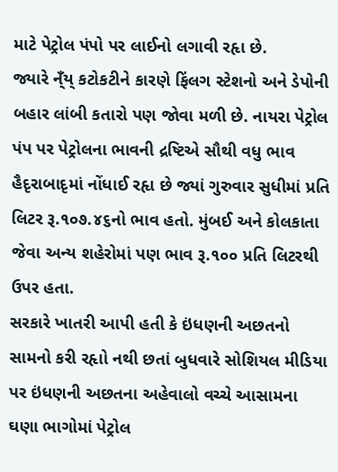માટે પેટ્રોલ પંપો પર લાઈનો લગાવી રહૃા છે.
જ્યારે ન્ઁય્ કટોકટીને કારણે ફિંલગ સ્ટેશનો અને ડેપોની બહાર લાંબી કતારો પણ જોવા મળી છે. નાયરા પેટ્રોલ પંપ પર પેટ્રોલના ભાવની દ્રષ્ટિએ સૌથી વધુ ભાવ હૈદૃરાબાદૃમાં નોંધાઈ રહૃા છે જ્યાં ગુરુવાર સુધીમાં પ્રતિ લિટર રૂ.૧૦૭.૪૬નો ભાવ હતો. મુંબઈ અને કોલકાતા જેવા અન્ય શહેરોમાં પણ ભાવ રૂ.૧૦૦ પ્રતિ લિટરથી ઉપર હતા.
સરકારે ખાતરી આપી હતી કે ઇંધણની અછતનો સામનો કરી રહૃાો નથી છતાં બુધવારે સોશિયલ મીડિયા પર ઇંધણની અછતના અહેવાલો વચ્ચે આસામના ઘણા ભાગોમાં પેટ્રોલ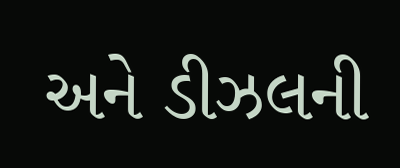અને ડીઝલની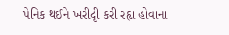પેનિક થઈને ખરીદૃી કરી રહૃા હોવાના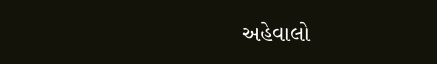અહેવાલો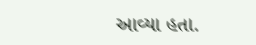આવ્યા હતા.